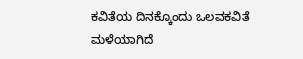ಕವಿತೆಯ ದಿನಕ್ಕೊಂದು ಒಲವಕವಿತೆ
ಮಳೆಯಾಗಿದೆ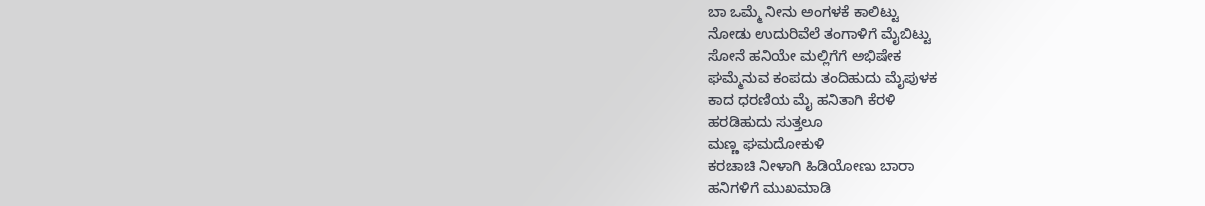ಬಾ ಒಮ್ಮೆ ನೀನು ಅಂಗಳಕೆ ಕಾಲಿಟ್ಟು
ನೋಡು ಉದುರಿವೆಲೆ ತಂಗಾಳಿಗೆ ಮೈಬಿಟ್ಟು
ಸೋನೆ ಹನಿಯೇ ಮಲ್ಲಿಗೆಗೆ ಅಭಿಷೇಕ
ಘಮ್ಮೆನುವ ಕಂಪದು ತಂದಿಹುದು ಮೈಪುಳಕ
ಕಾದ ಧರಣಿಯ ಮೈ ಹನಿತಾಗಿ ಕೆರಳಿ
ಹರಡಿಹುದು ಸುತ್ತಲೂ
ಮಣ್ಣ ಘಮದೋಕುಳಿ
ಕರಚಾಚಿ ನೀಳಾಗಿ ಹಿಡಿಯೋಣು ಬಾರಾ
ಹನಿಗಳಿಗೆ ಮುಖಮಾಡಿ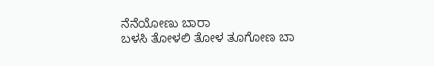ನೆನೆಯೋಣು ಬಾರಾ
ಬಳಸಿ ತೋಳಲಿ ತೋಳ ತೂಗೋಣ ಬಾ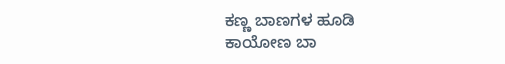ಕಣ್ಣ ಬಾಣಗಳ ಹೂಡಿ
ಕಾಯೋಣ ಬಾ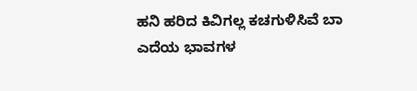ಹನಿ ಹರಿದ ಕಿವಿಗಲ್ಲ ಕಚಗುಳಿಸಿವೆ ಬಾ
ಎದೆಯ ಭಾವಗಳ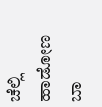ಚೆಲ್ಲಿ
ಹಾಡೋಣ ಬಾ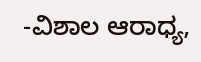-ವಿಶಾಲ ಆರಾಧ್ಯ,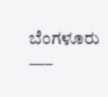ಬೆಂಗಳೂರು
—–